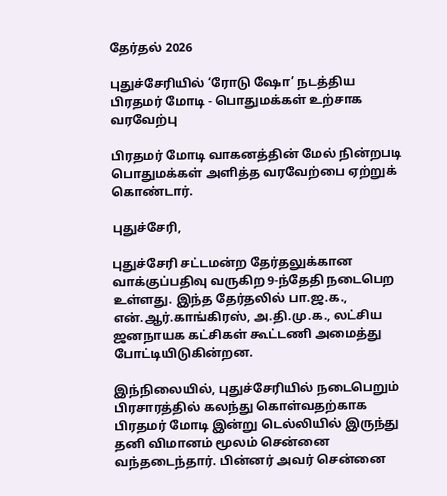தேர்தல் 2026

புதுச்சேரியில் ‘ரோடு ஷோ’ நடத்திய பிரதமர் மோடி - பொதுமக்கள் உற்சாக வரவேற்பு

பிரதமர் மோடி வாகனத்தின் மேல் நின்றபடி பொதுமக்கள் அளித்த வரவேற்பை ஏற்றுக் கொண்டார்.

புதுச்சேரி,

புதுச்சேரி சட்டமன்ற தேர்தலுக்கான வாக்குப்பதிவு வருகிற 9-ந்தேதி நடைபெற உள்ளது. இந்த தேர்தலில் பா.ஜ.க., என்.ஆர்.காங்கிரஸ், அ.தி.மு.க., லட்சிய ஜனநாயக கட்சிகள் கூட்டணி அமைத்து போட்டியிடுகின்றன.

இந்நிலையில், புதுச்சேரியில் நடைபெறும் பிரசாரத்தில் கலந்து கொள்வதற்காக பிரதமர் மோடி இன்று டெல்லியில் இருந்து தனி விமானம் மூலம் சென்னை வந்தடைந்தார். பின்னர் அவர் சென்னை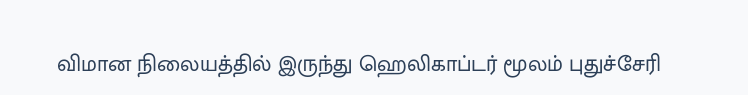விமான நிலையத்தில் இருந்து ஹெலிகாப்டர் மூலம் புதுச்சேரி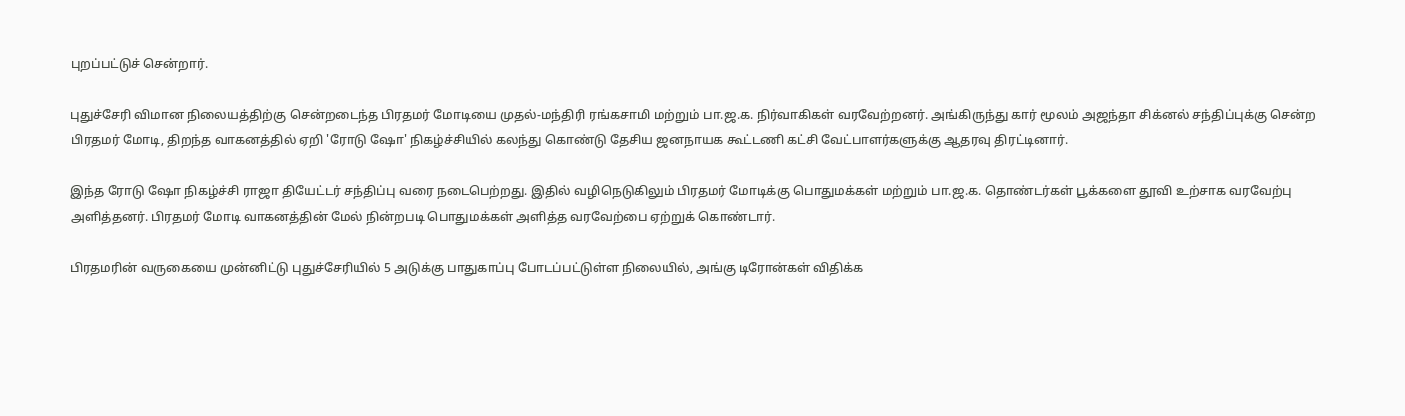புறப்பட்டுச் சென்றார்.

புதுச்சேரி விமான நிலையத்திற்கு சென்றடைந்த பிரதமர் மோடியை முதல்-மந்திரி ரங்கசாமி மற்றும் பா.ஜ.க. நிர்வாகிகள் வரவேற்றனர். அங்கிருந்து கார் மூலம் அஜந்தா சிக்னல் சந்திப்புக்கு சென்ற பிரதமர் மோடி, திறந்த வாகனத்தில் ஏறி 'ரோடு ஷோ' நிகழ்ச்சியில் கலந்து கொண்டு தேசிய ஜனநாயக கூட்டணி கட்சி வேட்பாளர்களுக்கு ஆதரவு திரட்டினார்.

இந்த ரோடு ஷோ நிகழ்ச்சி ராஜா தியேட்டர் சந்திப்பு வரை நடைபெற்றது. இதில் வழிநெடுகிலும் பிரதமர் மோடிக்கு பொதுமக்கள் மற்றும் பா.ஜ.க. தொண்டர்கள் பூக்களை தூவி உற்சாக வரவேற்பு அளித்தனர். பிரதமர் மோடி வாகனத்தின் மேல் நின்றபடி பொதுமக்கள் அளித்த வரவேற்பை ஏற்றுக் கொண்டார்.

பிரதமரின் வருகையை முன்னிட்டு புதுச்சேரியில் 5 அடுக்கு பாதுகாப்பு போடப்பட்டுள்ள நிலையில், அங்கு டிரோன்கள் விதிக்க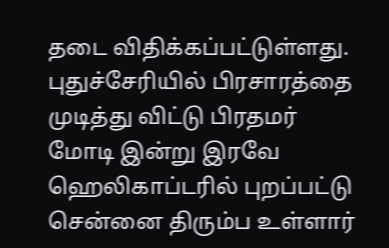தடை விதிக்கப்பட்டுள்ளது. புதுச்சேரியில் பிரசாரத்தை முடித்து விட்டு பிரதமர் மோடி இன்று இரவே ஹெலிகாப்டரில் புறப்பட்டு சென்னை திரும்ப உள்ளார்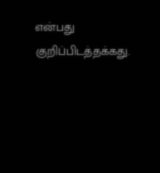என்பது குறிப்பிடத்தக்கது.